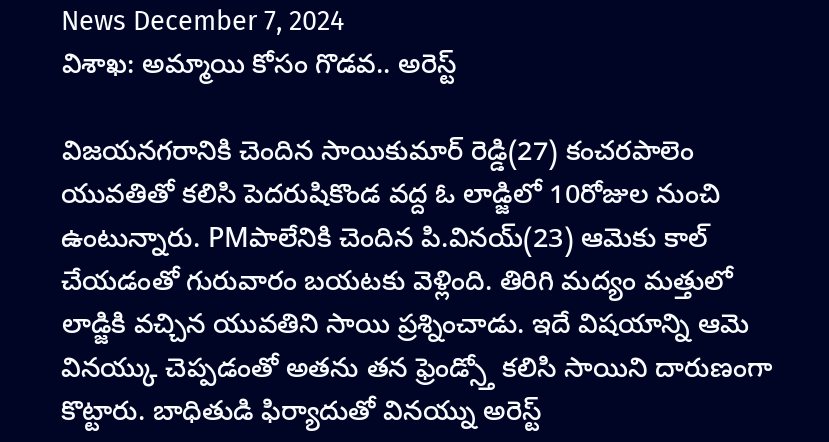News December 7, 2024
విశాఖ: అమ్మాయి కోసం గొడవ.. అరెస్ట్

విజయనగరానికి చెందిన సాయికుమార్ రెడ్డి(27) కంచరపాలెం యువతితో కలిసి పెదరుషికొండ వద్ద ఓ లాడ్జిలో 10రోజుల నుంచి ఉంటున్నారు. PMపాలేనికి చెందిన పి.వినయ్(23) ఆమెకు కాల్ చేయడంతో గురువారం బయటకు వెళ్లింది. తిరిగి మద్యం మత్తులో లాడ్జికి వచ్చిన యువతిని సాయి ప్రశ్నించాడు. ఇదే విషయాన్ని ఆమె వినయ్కు చెప్పడంతో అతను తన ఫ్రెండ్స్తో కలిసి సాయిని దారుణంగా కొట్టారు. బాధితుడి ఫిర్యాదుతో వినయ్ను అరెస్ట్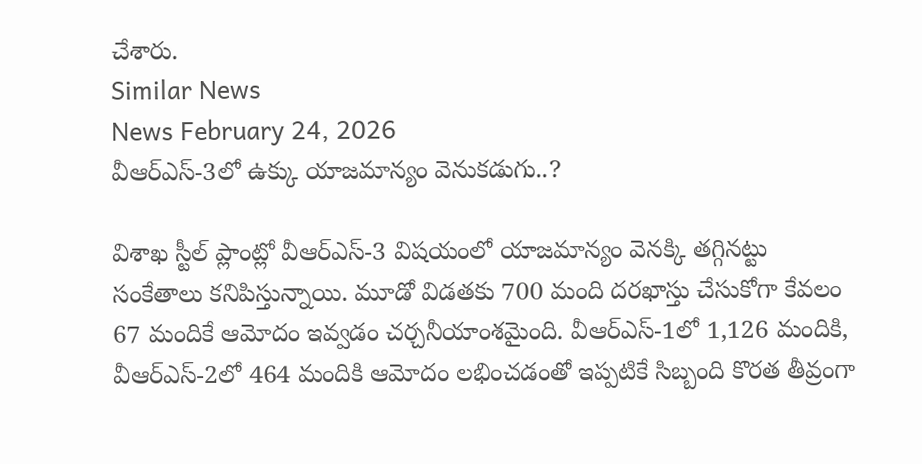చేశారు.
Similar News
News February 24, 2026
వీఆర్ఎస్-3లో ఉక్కు యాజమాన్యం వెనుకడుగు..?

విశాఖ స్టీల్ ప్లాంట్లో వీఆర్ఎస్-3 విషయంలో యాజమాన్యం వెనక్కి తగ్గినట్టు సంకేతాలు కనిపిస్తున్నాయి. మూడో విడతకు 700 మంది దరఖాస్తు చేసుకోగా కేవలం 67 మందికే ఆమోదం ఇవ్వడం చర్చనీయాంశమైంది. వీఆర్ఎస్-1లో 1,126 మందికి, వీఆర్ఎస్-2లో 464 మందికి ఆమోదం లభించడంతో ఇప్పటికే సిబ్బంది కొరత తీవ్రంగా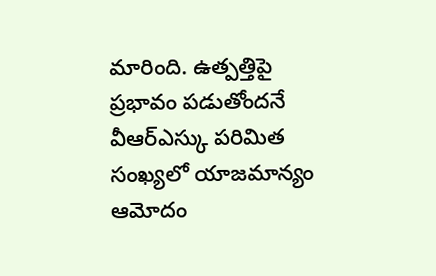మారింది. ఉత్పత్తిపై ప్రభావం పడుతోందనే వీఆర్ఎస్కు పరిమిత సంఖ్యలో యాజమాన్యం ఆమోదం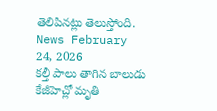తెలిపినట్లు తెలుస్తోంది.
News February 24, 2026
కల్తీ పాలు తాగిన బాలుడు కేజీహెచ్లో మృతి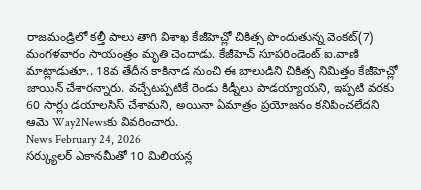రాజమండ్రిలో కల్తీ పాలు తాగి విశాఖ కేజీహెచ్లో చికిత్స పొందుతున్న వెంకట్(7) మంగళవారం సాయంత్రం మృతి చెందాడు. కేజీహెచ్ సూపరిండెంట్ ఐ.వాణి మాట్లాడుతూ.. 18వ తేదీన కాకినాడ నుంచి ఈ బాలుడిని చికిత్స నిమిత్తం కేజీహెచ్లో జాయిన్ చేశారన్నారు. వచ్చేటప్పటికే రెండు కిడ్నీలు పాడయ్యాయని, ఇప్పటి వరకు 60 సార్లు డయాలసిస్ చేశామని, అయినా ఏమాత్రం ప్రయోజనం కనిపించలేదని ఆమె Way2Newsకు వివరించారు.
News February 24, 2026
సర్క్యులర్ ఎకానమీతో 10 మిలియన్ల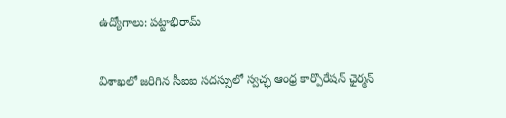ఉద్యోగాలు: పట్టాభిరామ్

విశాఖలో జరిగిన సీఐఐ సదస్సులో స్వచ్ఛ ఆంధ్ర కార్పొరేషన్ ఛైర్మన్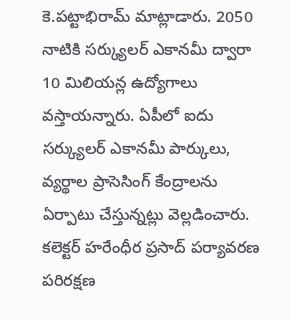కె.పట్టాభిరామ్ మాట్లాడారు. 2050 నాటికి సర్క్యులర్ ఎకానమీ ద్వారా 10 మిలియన్ల ఉద్యోగాలు వస్తాయన్నారు. ఏపీలో ఐదు సర్క్యులర్ ఎకానమీ పార్కులు, వ్యర్థాల ప్రాసెసింగ్ కేంద్రాలను ఏర్పాటు చేస్తున్నట్లు వెల్లడించారు. కలెక్టర్ హరేంధీర ప్రసాద్ పర్యావరణ పరిరక్షణ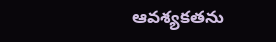ఆవశ్యకతను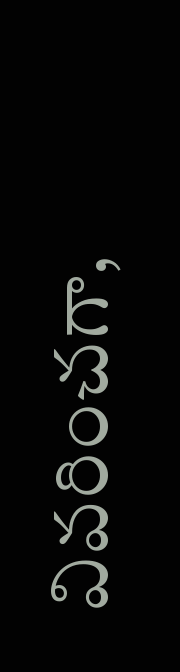వివరించగా,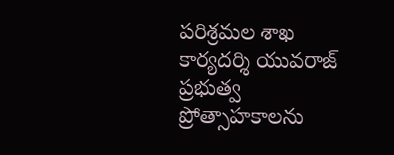పరిశ్రమల శాఖ కార్యదర్శి యువరాజ్ ప్రభుత్వ ప్రోత్సాహకాలను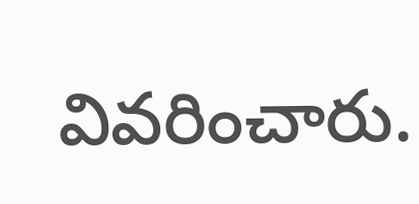వివరించారు.